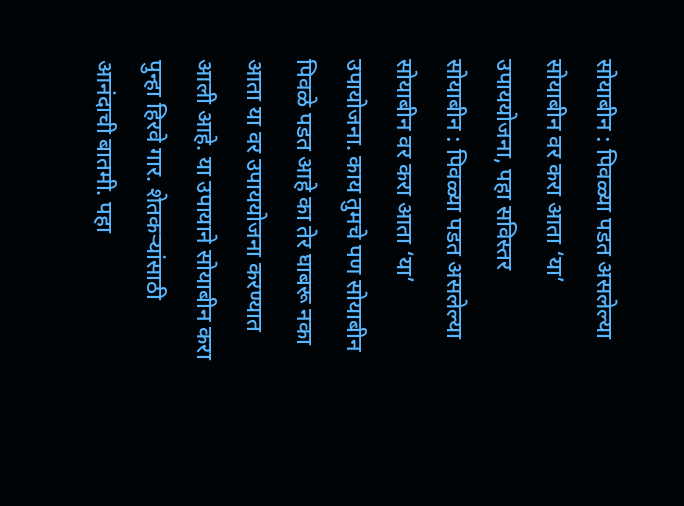सोयाबीन : पिवळ्या पडत असलेल्या सोयाबीन वर करा आता ‘या’ उपाययोजना, पहा सविस्तर
सोयाबीन : पिवळ्या पडत असलेल्या सोयाबीन वर करा आता ‘या’ उपायोजना. काय तुमचे पण सोयाबीन पिवळे पडत आहे का तेर घाबरू नका आता या वर उपाययोजना करण्यात आली आहे. या उपायाने सोयाबीन करा पुन्हा हिरवे गार. शेतकऱ्यांसाठी आनंदाची बातमी. पहा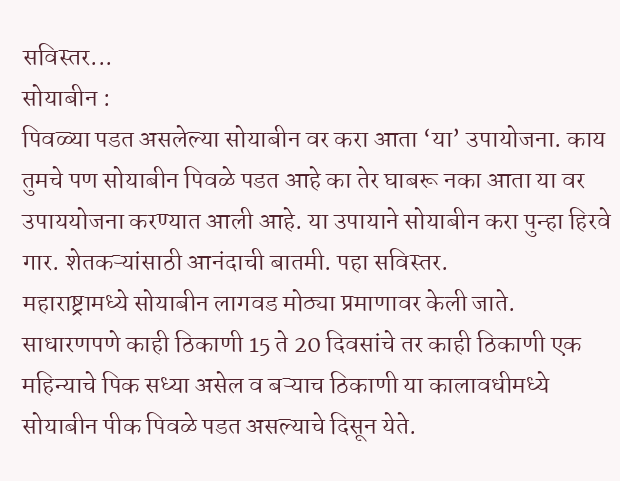सविस्तर...
सोयाबीन :
पिवळ्या पडत असलेल्या सोयाबीन वर करा आता ‘या’ उपायोजना. काय तुमचे पण सोयाबीन पिवळे पडत आहे का तेर घाबरू नका आता या वर उपाययोजना करण्यात आली आहे. या उपायाने सोयाबीन करा पुन्हा हिरवे गार. शेतकऱ्यांसाठी आनंदाची बातमी. पहा सविस्तर.
महाराष्ट्रामध्ये सोयाबीन लागवड मोठ्या प्रमाणावर केली जाते. साधारणपणे काही ठिकाणी 15 ते 20 दिवसांचे तर काही ठिकाणी एक महिन्याचे पिक सध्या असेल व बऱ्याच ठिकाणी या कालावधीमध्ये सोयाबीन पीक पिवळे पडत असल्याचे दिसून येते.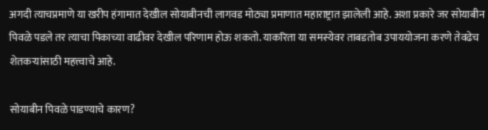अगदी त्याचप्रमाणे या खरीप हंगामात देखील सोयाबीनची लागवड मोठ्या प्रमाणात महाराष्ट्रात झालेली आहे. अशा प्रकारे जर सोयाबीन पिवळे पडले तर त्याचा पिकाच्या वाढीवर देखील परिणाम होऊ शकतो. याकरिता या समस्येवर ताबडतोब उपाययोजना करणे तेवढेच शेतकऱ्यांसाठी महत्त्वाचे आहे.

सोयाबीन पिवळे पाडण्याचे कारण?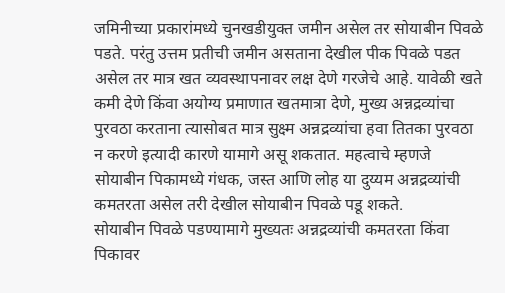जमिनीच्या प्रकारांमध्ये चुनखडीयुक्त जमीन असेल तर सोयाबीन पिवळे पडते. परंतु उत्तम प्रतीची जमीन असताना देखील पीक पिवळे पडत असेल तर मात्र खत व्यवस्थापनावर लक्ष देणे गरजेचे आहे. यावेळी खते कमी देणे किंवा अयोग्य प्रमाणात खतमात्रा देणे, मुख्य अन्नद्रव्यांचा पुरवठा करताना त्यासोबत मात्र सुक्ष्म अन्नद्रव्यांचा हवा तितका पुरवठा न करणे इत्यादी कारणे यामागे असू शकतात. महत्वाचे म्हणजे सोयाबीन पिकामध्ये गंधक, जस्त आणि लोह या दुय्यम अन्नद्रव्यांची कमतरता असेल तरी देखील सोयाबीन पिवळे पडू शकते.
सोयाबीन पिवळे पडण्यामागे मुख्यतः अन्नद्रव्यांची कमतरता किंवा पिकावर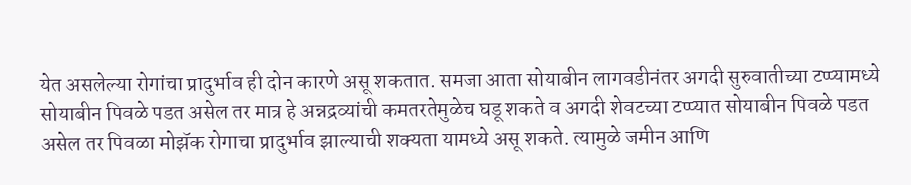येत असलेल्या रोगांचा प्रादुर्भाव ही दोन कारणे असू शकतात. समजा आता सोयाबीन लागवडीनंतर अगदी सुरुवातीच्या टप्प्यामध्ये सोयाबीन पिवळे पडत असेल तर मात्र हे अन्नद्रव्यांची कमतरतेमुळेच घडू शकते व अगदी शेवटच्या टप्प्यात सोयाबीन पिवळे पडत असेल तर पिवळा मोझॅक रोगाचा प्रादुर्भाव झाल्याची शक्यता यामध्ये असू शकते. त्यामुळे जमीन आणि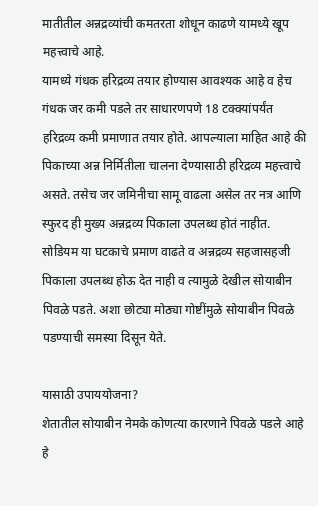मातीतील अन्नद्रव्यांची कमतरता शोधून काढणे यामध्ये खूप महत्त्वाचे आहे.
यामध्ये गंधक हरिद्रव्य तयार होण्यास आवश्यक आहे व हेच गंधक जर कमी पडले तर साधारणपणे 18 टक्क्यांपर्यंत हरिद्रव्य कमी प्रमाणात तयार होते. आपल्याला माहित आहे की पिकाच्या अन्न निर्मितीला चालना देण्यासाठी हरिद्रव्य महत्त्वाचे असते. तसेच जर जमिनीचा सामू वाढला असेल तर नत्र आणि स्फुरद ही मुख्य अन्नद्रव्य पिकाला उपलब्ध होतं नाहीत. सोडियम या घटकाचे प्रमाण वाढते व अन्नद्रव्य सहजासहजी पिकाला उपलब्ध होऊ देत नाही व त्यामुळे देखील सोयाबीन पिवळे पडते. अशा छोट्या मोठ्या गोष्टींमुळे सोयाबीन पिवळे पडण्याची समस्या दिसून येते.

यासाठी उपाययोजना?
शेतातील सोयाबीन नेमके कोणत्या कारणाने पिवळे पडले आहे हे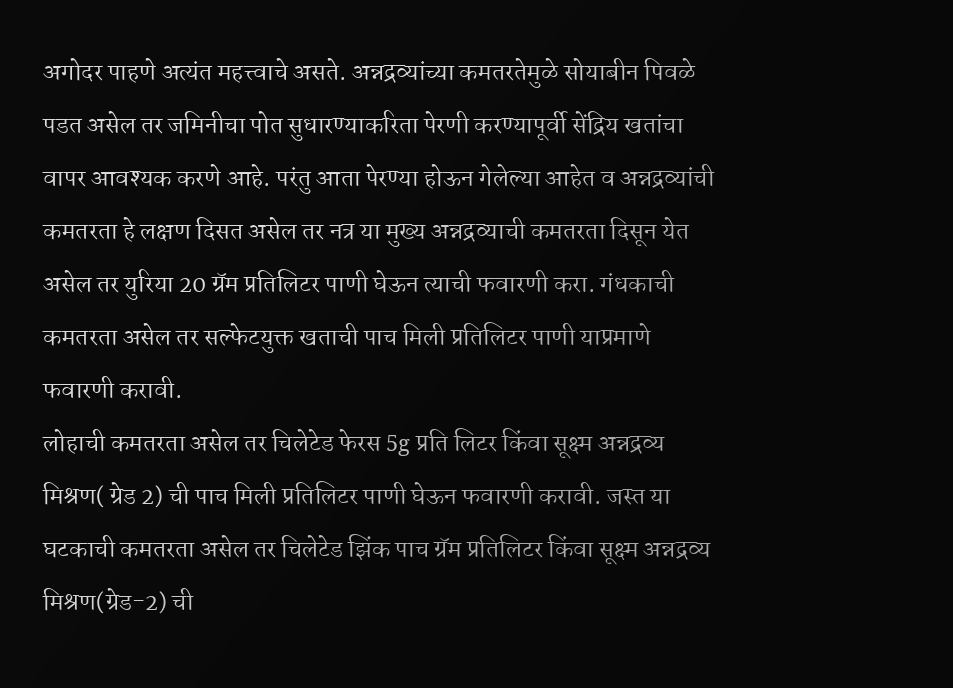अगोदर पाहणे अत्यंत महत्त्वाचे असते. अन्नद्रव्यांच्या कमतरतेमुळे सोयाबीन पिवळे पडत असेल तर जमिनीचा पोत सुधारण्याकरिता पेरणी करण्यापूर्वी सेंद्रिय खतांचा वापर आवश्यक करणे आहे. परंतु आता पेरण्या होऊन गेलेल्या आहेत व अन्नद्रव्यांची कमतरता हे लक्षण दिसत असेल तर नत्र या मुख्य अन्नद्रव्याची कमतरता दिसून येत असेल तर युरिया 20 ग्रॅम प्रतिलिटर पाणी घेऊन त्याची फवारणी करा. गंधकाची कमतरता असेल तर सल्फेटयुक्त खताची पाच मिली प्रतिलिटर पाणी याप्रमाणे फवारणी करावी.
लोहाची कमतरता असेल तर चिलेटेड फेरस 5g प्रति लिटर किंवा सूक्ष्म अन्नद्रव्य मिश्रण( ग्रेड 2) ची पाच मिली प्रतिलिटर पाणी घेऊन फवारणी करावी. जस्त या घटकाची कमतरता असेल तर चिलेटेड झिंक पाच ग्रॅम प्रतिलिटर किंवा सूक्ष्म अन्नद्रव्य मिश्रण(ग्रेड-2) ची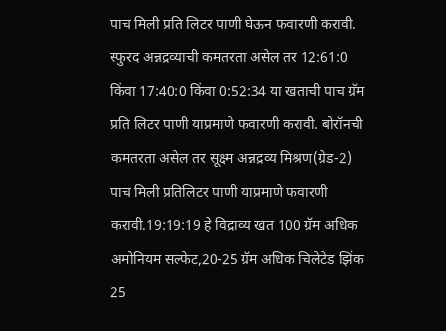पाच मिली प्रति लिटर पाणी घेऊन फवारणी करावी. स्फुरद अन्नद्रव्याची कमतरता असेल तर 12:61:0 किंवा 17:40:0 किंवा 0:52:34 या खताची पाच ग्रॅम प्रति लिटर पाणी याप्रमाणे फवारणी करावी. बोरॉनची कमतरता असेल तर सूक्ष्म अन्नद्रव्य मिश्रण(ग्रेड-2) पाच मिली प्रतिलिटर पाणी याप्रमाणे फवारणी करावी.19:19:19 हे विद्राव्य खत 100 ग्रॅम अधिक अमोनियम सल्फेट,20-25 ग्रॅम अधिक चिलेटेड झिंक 25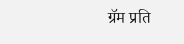ग्रॅम प्रति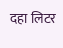दहा लिटर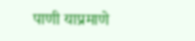पाणी याप्रमाणे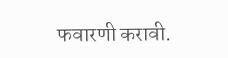फवारणी करावी.